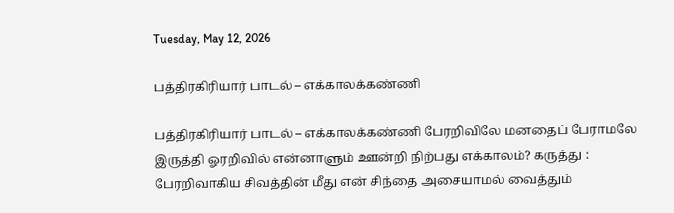Tuesday, May 12, 2026

பத்திரகிரியார் பாடல் – எக்காலக்கண்ணி

பத்திரகிரியார் பாடல் – எக்காலக்கண்ணி பேரறிவிலே மனதைப் பேராமலே இருத்தி ஓரறிவில் என்னாளும் ஊன்றி நிற்பது எக்காலம்? கருத்து : பேரறிவாகிய சிவத்தின் மீது என் சிந்தை அசையாமல் வைத்தும்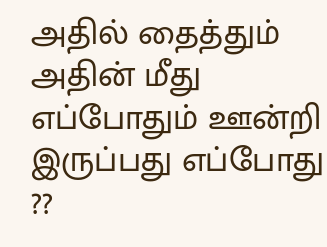அதில் தைத்தும் அதின் மீது எப்போதும் ஊன்றி இருப்பது எப்போது ??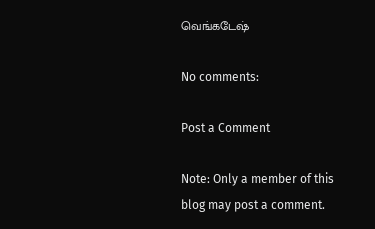வெங்கடேஷ்

No comments:

Post a Comment

Note: Only a member of this blog may post a comment.